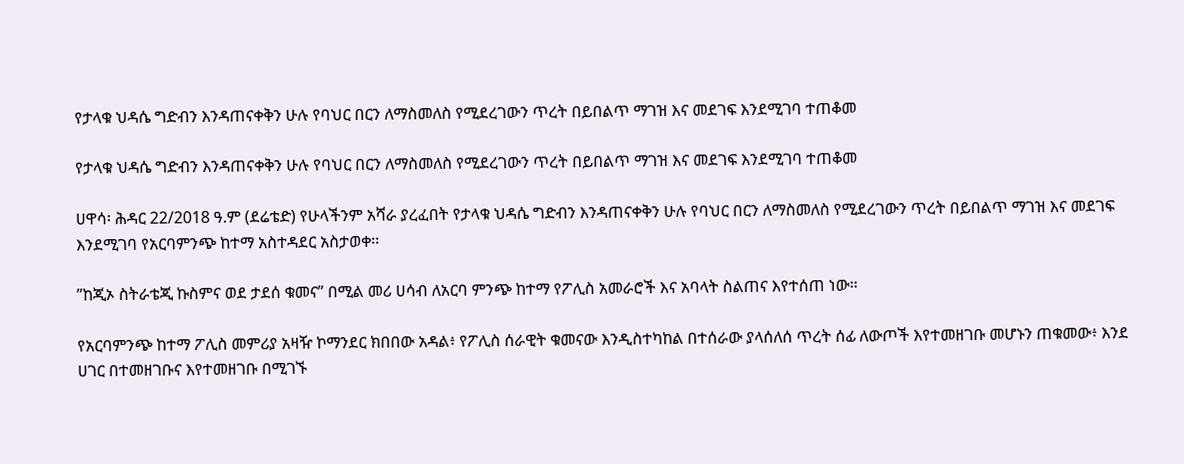የታላቁ ህዳሴ ግድብን እንዳጠናቀቅን ሁሉ የባህር በርን ለማስመለስ የሚደረገውን ጥረት በይበልጥ ማገዝ እና መደገፍ እንደሚገባ ተጠቆመ

የታላቁ ህዳሴ ግድብን እንዳጠናቀቅን ሁሉ የባህር በርን ለማስመለስ የሚደረገውን ጥረት በይበልጥ ማገዝ እና መደገፍ እንደሚገባ ተጠቆመ

ሀዋሳ፡ ሕዳር 22/2018 ዓ.ም (ደሬቴድ) የሁላችንም አሻራ ያረፈበት የታላቁ ህዳሴ ግድብን እንዳጠናቀቅን ሁሉ የባህር በርን ለማስመለስ የሚደረገውን ጥረት በይበልጥ ማገዝ እና መደገፍ እንደሚገባ የአርባምንጭ ከተማ አስተዳደር አስታወቀ፡፡

”ከጂኦ ስትራቴጂ ኩስምና ወደ ታደሰ ቁመና” በሚል መሪ ሀሳብ ለአርባ ምንጭ ከተማ የፖሊስ አመራሮች እና አባላት ስልጠና እየተሰጠ ነው።

የአርባምንጭ ከተማ ፖሊስ መምሪያ አዛዥ ኮማንደር ክበበው አዳል፥ የፖሊስ ሰራዊት ቁመናው እንዲስተካከል በተሰራው ያላሰለሰ ጥረት ሰፊ ለውጦች እየተመዘገቡ መሆኑን ጠቁመው፥ እንደ ሀገር በተመዘገቡና እየተመዘገቡ በሚገኙ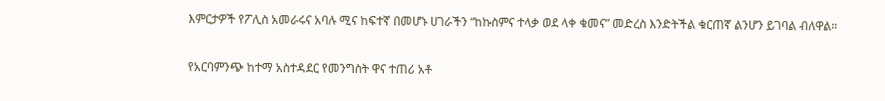እምርታዎች የፖሊስ አመራሩና አባሉ ሚና ከፍተኛ በመሆኑ ሀገራችን “ከኩስምና ተላቃ ወደ ላቀ ቁመና” መድረስ እንድትችል ቁርጠኛ ልንሆን ይገባል ብለዋል።

የአርባምንጭ ከተማ አስተዳደር የመንግስት ዋና ተጠሪ አቶ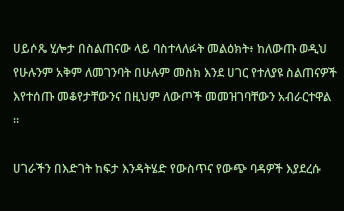ሀይሶጼ ሂሎታ በስልጠናው ላይ ባስተላለፉት መልዕክት፥ ከለውጡ ወዲህ የሁሉንም አቅም ለመገንባት በሁሉም መስክ እንደ ሀገር የተለያዩ ስልጠናዎች እየተሰጡ መቆየታቸውንና በዚህም ለውጦች መመዝገባቸውን አብራርተዋል ።

ሀገራችን በእድገት ከፍታ እንዳትሄድ የውስጥና የውጭ ባዳዎች እያደረሱ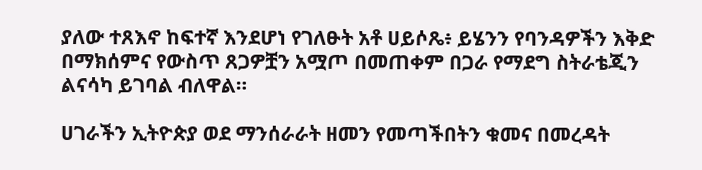ያለው ተጸእኖ ከፍተኛ እንደሆነ የገለፁት አቶ ሀይሶጼ፥ ይሄንን የባንዳዎችን እቅድ በማክሰምና የውስጥ ጸጋዎቿን አሟጦ በመጠቀም በጋራ የማደግ ስትራቴጂን ልናሳካ ይገባል ብለዋል።

ሀገራችን ኢትዮጵያ ወደ ማንሰራራት ዘመን የመጣችበትን ቁመና በመረዳት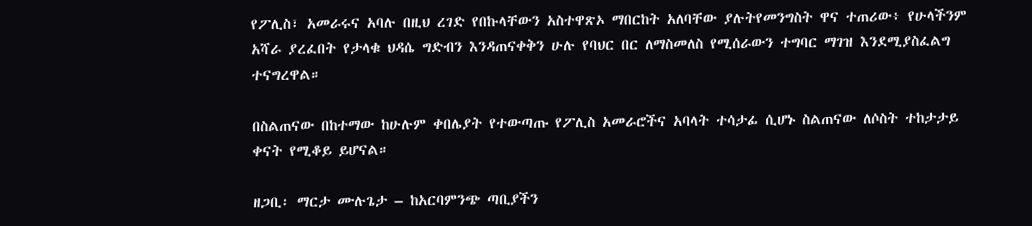የፖሊስ፣ አመራሩና አባሉ በዚህ ረገድ የበኩላቸውን አስተዋጽኦ ማበርከት አለባቸው ያሉትየመንግስት ዋና ተጠሪው፥ የሁላችንም አሻራ ያረፈበት የታላቁ ህዳሴ ግድብን እንዳጠናቀቅን ሁሉ የባህር በር ለማስመለስ የሚሰራውን ተግባር ማገዝ እንደሚያስፈልግ ተናግረዋል።

በስልጠናው በከተማው ከሁሉም ቀበሌያት የተውጣጡ የፖሊስ አመራሮችና አባላት ተሳታፊ ሲሆኑ ስልጠናው ለሶስት ተከታታይ ቀናት የሚቆይ ይሆናል።

ዘጋቢ፡ ማርታ ሙሉጌታ – ከአርባምንጭ ጣቢያችን